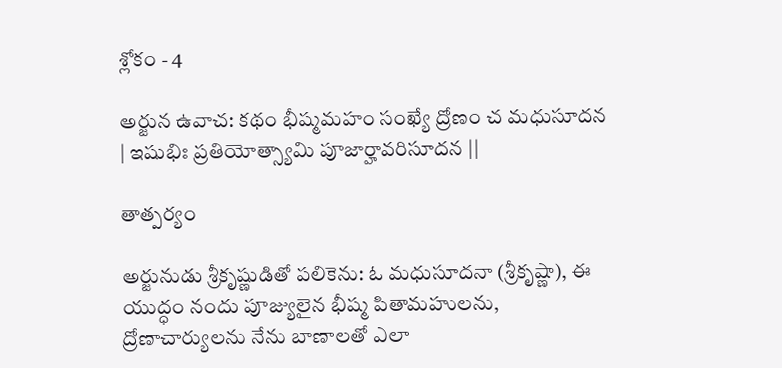శ్లోకం - 4

అర్జున ఉవాచ: కథం భీష్మమహం సంఖ్యే ద్రోణం చ మధుసూదన | ఇషుభిః ప్రతియోత్స్యామి పూజార్హావరిసూదన ||

తాత్పర్యం

అర్జునుడు శ్రీకృష్ణుడితో పలికెను: ఓ మధుసూదనా (శ్రీకృష్ణా), ఈ యుద్ధం నందు పూజ్యులైన భీష్మ పితామహులను, ద్రోణాచార్యులను నేను బాణాలతో ఎలా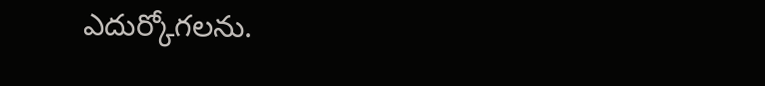ఎదుర్కోగలను.